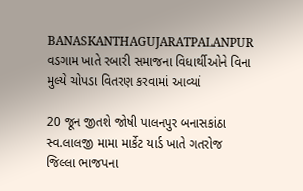BANASKANTHAGUJARATPALANPUR
વડગામ ખાતે રબારી સમાજના વિધાર્થીઓને વિના મુલ્યે ચોપડા વિતરણ કરવામાં આવ્યાં

20 જૂન જીતશે જોષી પાલનપુર બનાસકાંઠા
સ્વ.લાલજી મામા માર્કેટ યાર્ડ ખાતે ગતરોજ જિલ્લા ભાજપના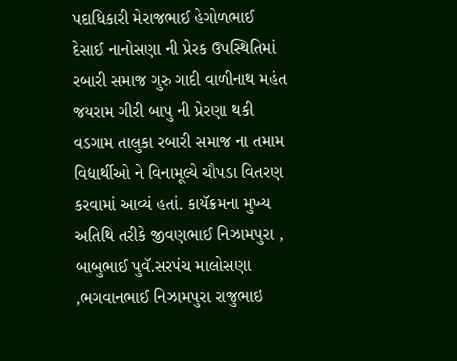પદાધિકારી મેરાજભાઈ હેગોળભાઈ દેસાઈ નાનોસણા ની પ્રેરક ઉપસ્થિતિમાં રબારી સમાજ ગુરુ ગાદી વાળીનાથ મહંત જયરામ ગીરી બાપુ ની પ્રેરણા થકી વડગામ તાલુકા રબારી સમાજ ના તમામ વિદ્યાર્થીઓ ને વિનામૂલ્યે ચૌપડા વિતરણ કરવામાં આવ્યં હતાં. કાયૅક્રમના મુખ્ય અતિથિ તરીકે જીવણભાઈ નિઝામપુરા , બાબુભાઈ પુવૅ.સરપંચ માલોસણા ,ભગવાનભાઈ નિઝામપુરા રાજુભાઇ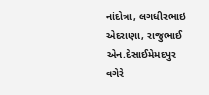નાંદોત્રા, લગધીરભાઇ એદરાણા, રાજુભાઈ એન.દેસાઈમેમદપુર વગેરે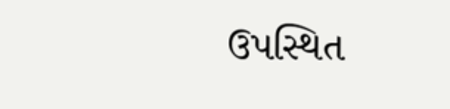ઉપસ્થિત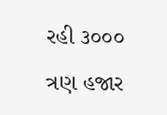રહી ૩૦૦૦ ત્રણ હજાર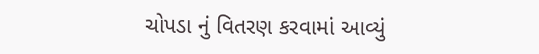ચોપડા નું વિતરણ કરવામાં આવ્યું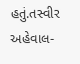હતું.તસ્વીર અહેવાલ-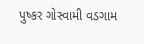પુષ્કર ગોસ્વામી વડગામ